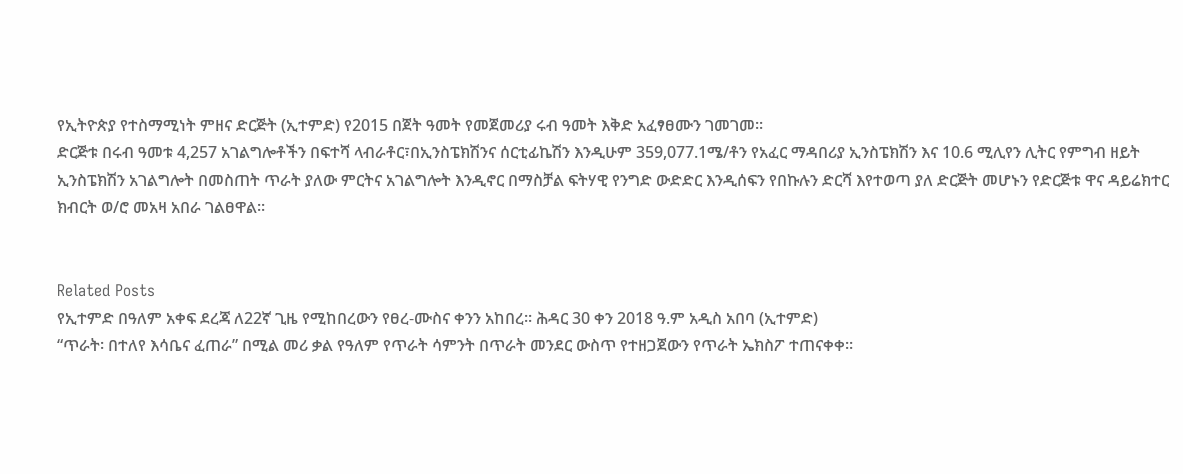የኢትዮጵያ የተስማሚነት ምዘና ድርጅት (ኢተምድ) የ2015 በጀት ዓመት የመጀመሪያ ሩብ ዓመት እቅድ አፈፃፀሙን ገመገመ፡፡
ድርጅቱ በሩብ ዓመቱ 4,257 አገልግሎቶችን በፍተሻ ላብራቶር፣በኢንስፔክሽንና ሰርቲፊኬሽን እንዲሁም 359,077.1ሜ/ቶን የአፈር ማዳበሪያ ኢንስፔክሽን እና 10.6 ሚሊየን ሊትር የምግብ ዘይት ኢንስፔክሽን አገልግሎት በመስጠት ጥራት ያለው ምርትና አገልግሎት እንዲኖር በማስቻል ፍትሃዊ የንግድ ውድድር እንዲሰፍን የበኩሉን ድርሻ እየተወጣ ያለ ድርጅት መሆኑን የድርጅቱ ዋና ዳይሬክተር ክብርት ወ/ሮ መአዛ አበራ ገልፀዋል፡፡


Related Posts
የኢተምድ በዓለም አቀፍ ደረጃ ለ22ኛ ጊዜ የሚከበረውን የፀረ-ሙስና ቀንን አከበረ፡፡ ሕዳር 30 ቀን 2018 ዓ.ም አዲስ አበባ (ኢተምድ)
“ጥራት፡ በተለየ እሳቤና ፈጠራ” በሚል መሪ ቃል የዓለም የጥራት ሳምንት በጥራት መንደር ውስጥ የተዘጋጀውን የጥራት ኤክስፖ ተጠናቀቀ።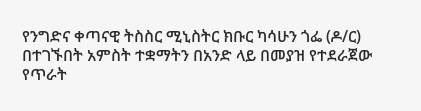የንግድና ቀጣናዊ ትስስር ሚኒስትር ክቡር ካሳሁን ጎፌ (ዶ/ር) በተገኙበት አምስት ተቋማትን በአንድ ላይ በመያዝ የተደራጀው የጥራት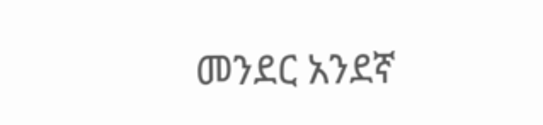መንደር አንደኛ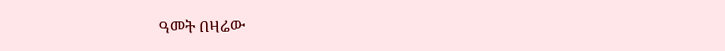ዓመት በዛሬው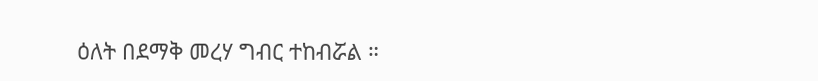ዕለት በደማቅ መረሃ ግብር ተከብሯል ።